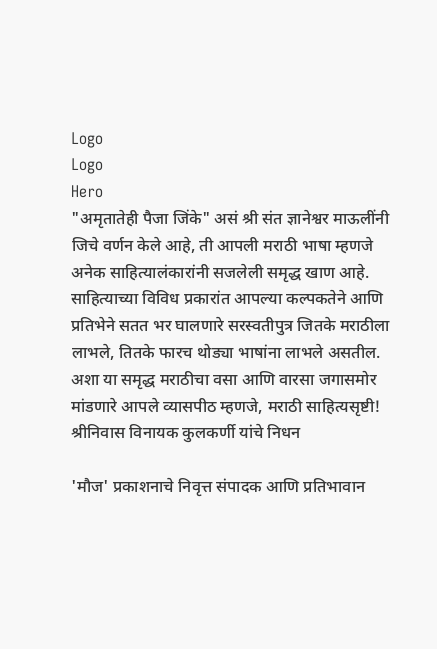Logo
Logo
Hero
"अमृतातेही पैजा जिंके" असं श्री संत ज्ञानेश्वर माऊलींनी जिचे वर्णन केले आहे, ती आपली मराठी भाषा म्हणजे अनेक साहित्यालंकारांनी सजलेली समृद्ध खाण आहे. साहित्याच्या विविध प्रकारांत आपल्या कल्पकतेने आणि प्रतिभेने सतत भर घालणारे सरस्वतीपुत्र जितके मराठीला लाभले, तितके फारच थोड्या भाषांना लाभले असतील. अशा या समृद्ध मराठीचा वसा आणि वारसा जगासमोर मांडणारे आपले व्यासपीठ म्हणजे, मराठी साहित्यसृष्टी!
श्रीनिवास विनायक कुलकर्णी यांचे निधन

'मौज' प्रकाशनाचे निवृत्त संपादक आणि प्रतिभावान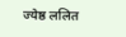ज्येष्ठ ललित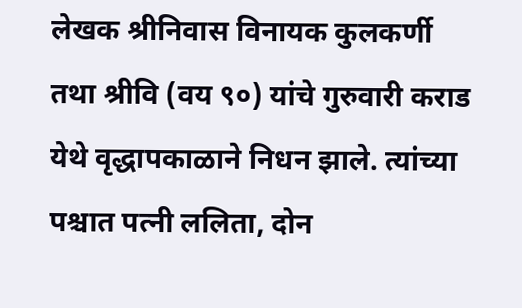लेखक श्रीनिवास विनायक कुलकर्णी तथा श्रीवि (वय ९०) यांचे गुरुवारी कराड येथे वृद्धापकाळाने निधन झाले. त्यांच्या पश्चात पत्नी ललिता, दोन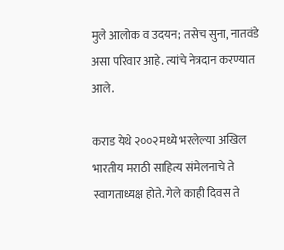मुले आलोक व उदयन; तसेच सुना, नातवंडे असा परिवार आहे. त्यांचे नेत्रदान करण्यात आले.

कराड येथे २००२मध्ये भरलेल्या अखिल भारतीय मराठी साहित्य संमेलनाचे ते स्वागताध्यक्ष होते. गेले काही दिवस ते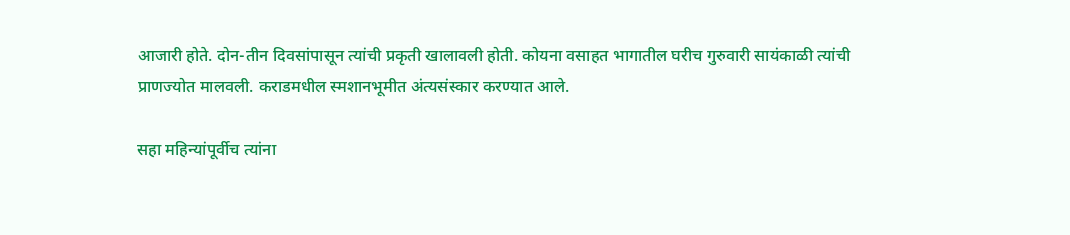आजारी होते. दोन-तीन दिवसांपासून त्यांची प्रकृती खालावली होती. कोयना वसाहत भागातील घरीच गुरुवारी सायंकाळी त्यांची प्राणज्योत मालवली. कराडमधील स्मशानभूमीत अंत्यसंस्कार करण्यात आले.

सहा महिन्यांपूर्वीच त्यांना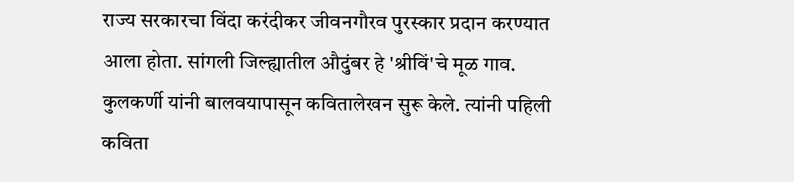राज्य सरकारचा विंदा करंदीकर जीवनगौरव पुरस्कार प्रदान करण्यात आला होता. सांगली जिल्ह्यातील औदुंबर हे 'श्रीविं'चे मूळ गाव. कुलकर्णी यांनी बालवयापासून कवितालेखन सुरू केले. त्यांनी पहिली कविता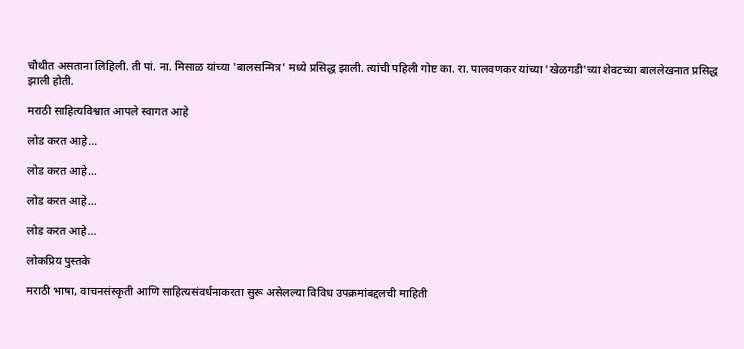चौथीत असताना लिहिली. ती पां. ना. मिसाळ यांच्या 'बालसन्मित्र' मध्ये प्रसिद्ध झाली. त्यांची पहिली गोष्ट का. रा. पालवणकर यांच्या 'खेळगडी'च्या शेवटच्या बाललेखनात प्रसिद्ध झाली होती.

मराठी साहित्यविश्वात आपले स्वागत आहे

लोड करत आहे...

लोड करत आहे...

लोड करत आहे...

लोड करत आहे...

लोकप्रिय पुस्तके

मराठी भाषा, वाचनसंस्कृती आणि साहित्यसंवर्धनाकरता सुरू असेलल्या विविध उपक्रमांबद्दलची माहिती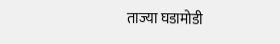ताज्या घडामोडी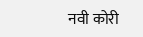नवी कोरी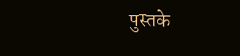पुस्तके